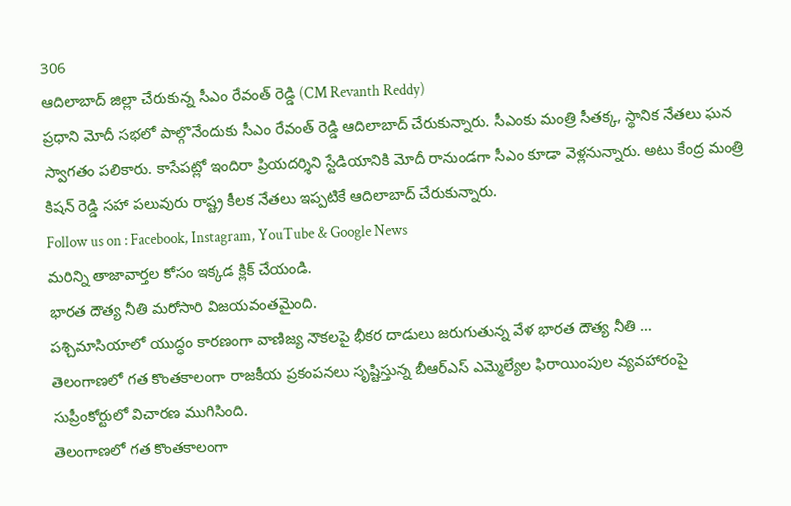306
ఆదిలాబాద్ జిల్లా చేరుకున్న సీఎం రేవంత్ రెడ్డి (CM Revanth Reddy)
ప్రధాని మోదీ సభలో పాల్గొనేందుకు సీఎం రేవంత్ రెడ్డి ఆదిలాబాద్ చేరుకున్నారు. సీఎంకు మంత్రి సీతక్క, స్థానిక నేతలు ఘన స్వాగతం పలికారు. కాసేపట్లో ఇందిరా ప్రియదర్శిని స్టేడియానికి మోదీ రానుండగా సీఎం కూడా వెళ్లనున్నారు. అటు కేంద్ర మంత్రి కిషన్ రెడ్డి సహా పలువురు రాష్ట్ర కీలక నేతలు ఇప్పటికే ఆదిలాబాద్ చేరుకున్నారు.
Follow us on : Facebook, Instagram, YouTube & Google News
మరిన్ని తాజావార్తల కోసం ఇక్కడ క్లిక్ చేయండి.
భారత దౌత్య నీతి మరోసారి విజయవంతమైంది.
పశ్చిమాసియాలో యుద్ధం కారణంగా వాణిజ్య నౌకలపై భీకర దాడులు జరుగుతున్న వేళ భారత దౌత్య నీతి …
తెలంగాణలో గత కొంతకాలంగా రాజకీయ ప్రకంపనలు సృష్టిస్తున్న బీఆర్ఎస్ ఎమ్మెల్యేల ఫిరాయింపుల వ్యవహారంపై సుప్రీంకోర్టులో విచారణ ముగిసింది.
తెలంగాణలో గత కొంతకాలంగా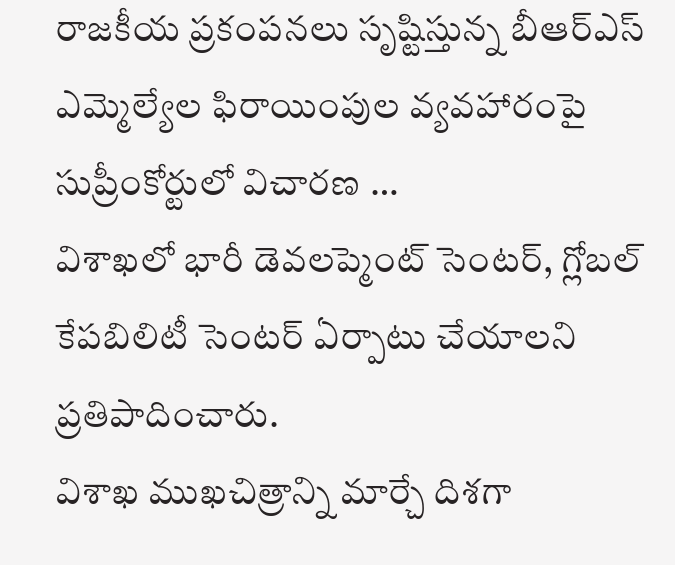రాజకీయ ప్రకంపనలు సృష్టిస్తున్న బీఆర్ఎస్ ఎమ్మెల్యేల ఫిరాయింపుల వ్యవహారంపై సుప్రీంకోర్టులో విచారణ …
విశాఖలో భారీ డెవలప్మెంట్ సెంటర్, గ్లోబల్ కేపబిలిటీ సెంటర్ ఏర్పాటు చేయాలని ప్రతిపాదించారు.
విశాఖ ముఖచిత్రాన్ని మార్చే దిశగా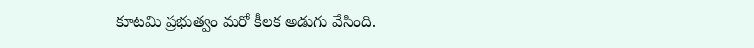కూటమి ప్రభుత్వం మరో కీలక అడుగు వేసింది.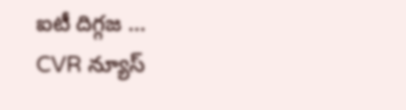ఐటీ దిగ్గజ …
CVR న్యూస్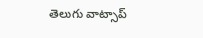తెలుగు వాట్సాప్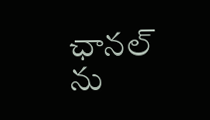ఛానల్ ను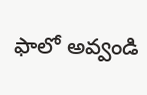ఫాలో అవ్వండి